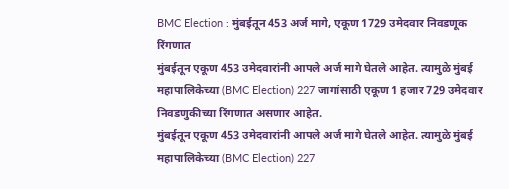BMC Election : मुंबईतून 453 अर्ज मागे, एकूण 1729 उमेदवार निवडणूक रिंगणात
मुंबईतून एकूण 453 उमेदवारांनी आपले अर्ज मागे घेतले आहेत. त्यामुळे मुंबई महापालिकेच्या (BMC Election) 227 जागांसाठी एकूण 1 हजार 729 उमेदवार निवडणुकीच्या रिंगणात असणार आहेत.
मुंबईतून एकूण 453 उमेदवारांनी आपले अर्ज मागे घेतले आहेत. त्यामुळे मुंबई महापालिकेच्या (BMC Election) 227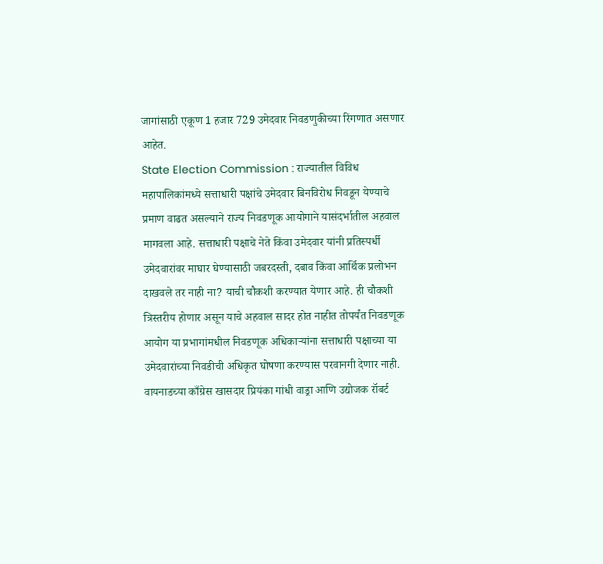जागांसाठी एकूण 1 हजार 729 उमेदवार निवडणुकीच्या रिंगणात असणार आहेत.
State Election Commission : राज्यातील विविध महापालिकांमध्ये सत्ताधारी पक्षांचे उमेदवार बिनविरोध निवडून येण्याचे प्रमाण वाढत असल्याने राज्य निवडणूक आयोगाने यासंदर्भातील अहवाल मागवला आहे. सत्ताधारी पक्षाचे नेते किंवा उमेदवार यांनी प्रतिस्पर्धी उमेदवारांवर माघार घेण्यासाठी जबरदस्ती, दबाव किंवा आर्थिक प्रलोभन दाखवले तर नाही ना? याची चौकशी करण्यात येणार आहे. ही चौकशी त्रिस्तरीय होणार असून याचे अहवाल सादर होत नाहीत तोपर्यंत निवडणूक आयोग या प्रभागांमधील निवडणूक अधिकाऱ्यांना सत्ताधारी पक्षाच्या या उमेदवारांच्या निवडीची अधिकृत घोषणा करण्यास परवानगी देणार नाही.
वायनाडच्या काँग्रेस खासदार प्रियंका गांधी वाड्रा आणि उद्योजक रॉबर्ट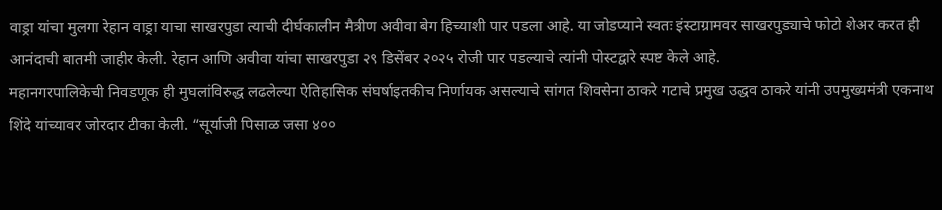वाड्रा यांचा मुलगा रेहान वाड्रा याचा साखरपुडा त्याची दीर्घकालीन मैत्रीण अवीवा बेग हिच्याशी पार पडला आहे. या जोडप्याने स्वतः इंस्टाग्रामवर साखरपुड्याचे फोटो शेअर करत ही आनंदाची बातमी जाहीर केली. रेहान आणि अवीवा यांचा साखरपुडा २९ डिसेंबर २०२५ रोजी पार पडल्याचे त्यांनी पोस्टद्वारे स्पष्ट केले आहे.
महानगरपालिकेची निवडणूक ही मुघलांविरुद्ध लढलेल्या ऐतिहासिक संघर्षाइतकीच निर्णायक असल्याचे सांगत शिवसेना ठाकरे गटाचे प्रमुख उद्धव ठाकरे यांनी उपमुख्यमंत्री एकनाथ शिंदे यांच्यावर जोरदार टीका केली. “सूर्याजी पिसाळ जसा ४००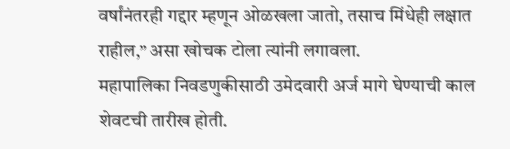वर्षांनंतरही गद्दार म्हणून ओळखला जातो, तसाच मिंधेही लक्षात राहील,” असा खोचक टोला त्यांनी लगावला.
महापालिका निवडणुकीसाठी उमेदवारी अर्ज मागे घेण्याची काल शेवटची तारीख होती.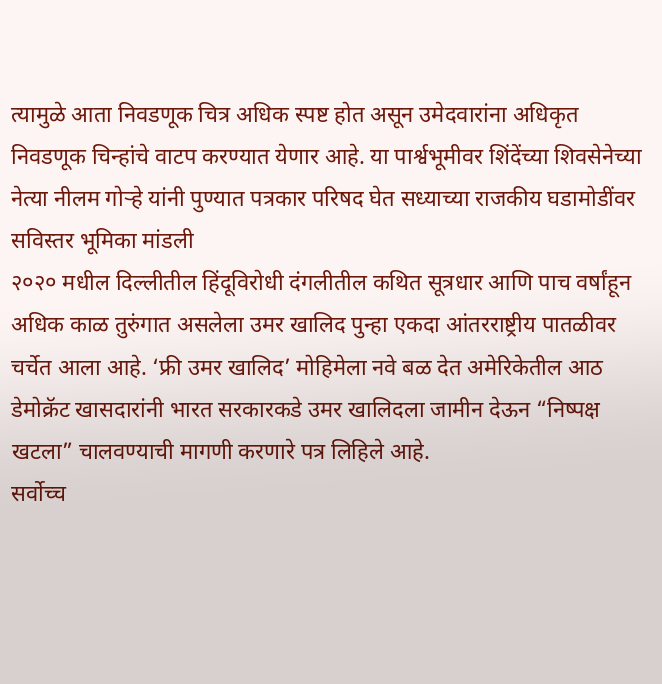त्यामुळे आता निवडणूक चित्र अधिक स्पष्ट होत असून उमेदवारांना अधिकृत निवडणूक चिन्हांचे वाटप करण्यात येणार आहे. या पार्श्वभूमीवर शिंदेंच्या शिवसेनेच्या नेत्या नीलम गोऱ्हे यांनी पुण्यात पत्रकार परिषद घेत सध्याच्या राजकीय घडामोडींवर सविस्तर भूमिका मांडली
२०२० मधील दिल्लीतील हिंदूविरोधी दंगलीतील कथित सूत्रधार आणि पाच वर्षांहून अधिक काळ तुरुंगात असलेला उमर खालिद पुन्हा एकदा आंतरराष्ट्रीय पातळीवर चर्चेत आला आहे. ‘फ्री उमर खालिद’ मोहिमेला नवे बळ देत अमेरिकेतील आठ डेमोक्रॅट खासदारांनी भारत सरकारकडे उमर खालिदला जामीन देऊन “निष्पक्ष खटला” चालवण्याची मागणी करणारे पत्र लिहिले आहे.
सर्वोच्च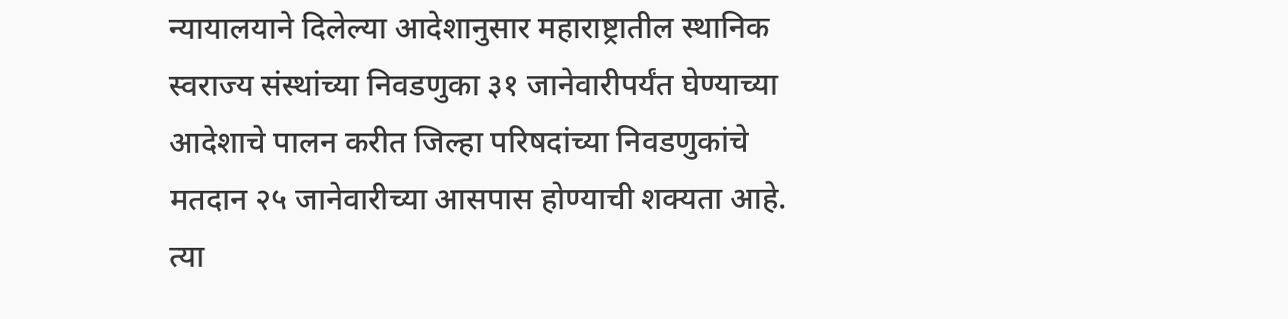न्यायालयाने दिलेल्या आदेशानुसार महाराष्ट्रातील स्थानिक स्वराज्य संस्थांच्या निवडणुका ३१ जानेवारीपर्यंत घेण्याच्या आदेशाचे पालन करीत जिल्हा परिषदांच्या निवडणुकांचे मतदान २५ जानेवारीच्या आसपास होण्याची शक्यता आहे. त्या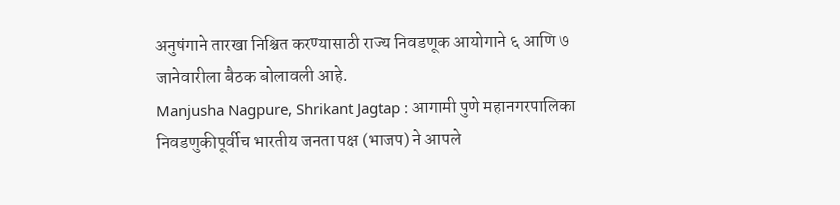अनुषंगाने तारखा निश्चित करण्यासाठी राज्य निवडणूक आयोगाने ६ आणि ७ जानेवारीला बैठक बोलावली आहे.
Manjusha Nagpure, Shrikant Jagtap : आगामी पुणे महानगरपालिका निवडणुकीपूर्वीच भारतीय जनता पक्ष (भाजप) ने आपले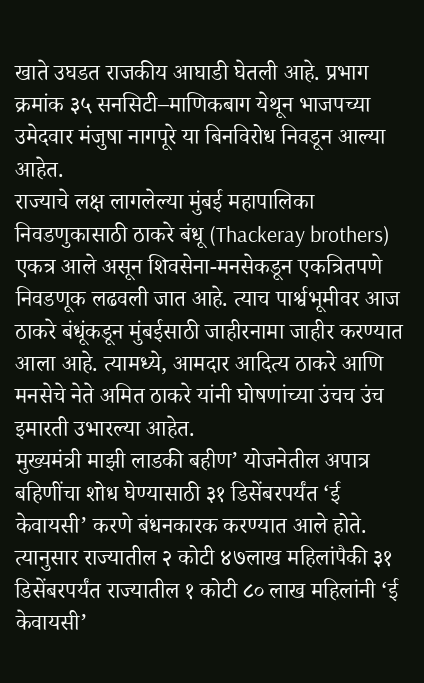खाते उघडत राजकीय आघाडी घेतली आहे. प्रभाग क्रमांक ३५ सनसिटी–माणिकबाग येथून भाजपच्या उमेदवार मंजुषा नागपूरे या बिनविरोध निवडून आल्या आहेत.
राज्याचे लक्ष लागलेल्या मुंबई महापालिका निवडणुकासाठी ठाकरे बंधू (Thackeray brothers) एकत्र आले असून शिवसेना-मनसेकडून एकत्रितपणे निवडणूक लढवली जात आहे. त्याच पार्श्वभूमीवर आज ठाकरे बंधूंकडून मुंबईसाठी जाहीरनामा जाहीर करण्यात आला आहे. त्यामध्ये, आमदार आदित्य ठाकरे आणि मनसेचे नेते अमित ठाकरे यांनी घोषणांच्या उंचच उंच इमारती उभारल्या आहेत.
मुख्यमंत्री माझी लाडकी बहीण’ योजनेतील अपात्र बहिणींचा शोध घेण्यासाठी ३१ डिसेंबरपर्यंत ‘ई केवायसी’ करणे बंधनकारक करण्यात आले होते. त्यानुसार राज्यातील २ कोटी ४७लाख महिलांपैकी ३१ डिसेंबरपर्यंत राज्यातील १ कोटी ८० लाख महिलांनी ‘ई केवायसी’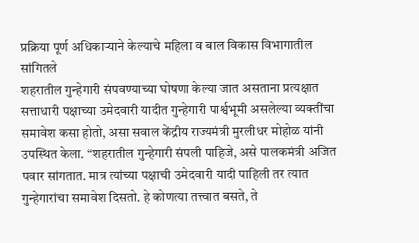प्रक्रिया पूर्ण अधिकाऱ्याने केल्याचे महिला व बाल विकास विभागातील सांगितले
शहरातील गुन्हेगारी संपवण्याच्या घोषणा केल्या जात असताना प्रत्यक्षात सत्ताधारी पक्षाच्या उमेदवारी यादीत गुन्हेगारी पार्श्वभूमी असलेल्या व्यक्तींचा समावेश कसा होतो, असा सवाल केंद्रीय राज्यमंत्री मुरलीधर मोहोळ यांनी उपस्थित केला. “शहरातील गुन्हेगारी संपली पाहिजे, असे पालकमंत्री अजित पवार सांगतात. मात्र त्यांच्या पक्षाची उमेदवारी यादी पाहिली तर त्यात गुन्हेगारांचा समावेश दिसतो. हे कोणत्या तत्त्वात बसते, ते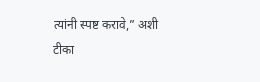त्यांनी स्पष्ट करावे,” अशी टीका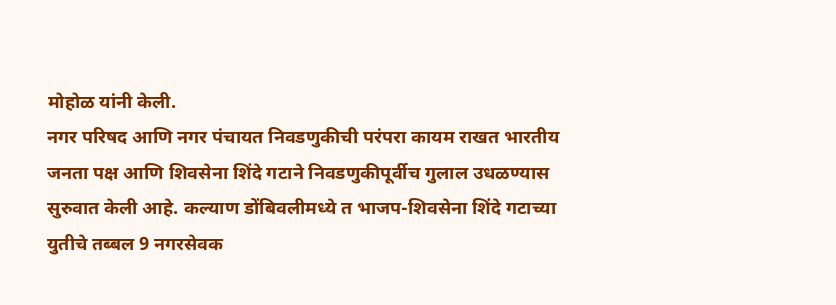मोहोळ यांनी केली.
नगर परिषद आणि नगर पंचायत निवडणुकीची परंपरा कायम राखत भारतीय जनता पक्ष आणि शिवसेना शिंदे गटाने निवडणुकीपूर्वीच गुलाल उधळण्यास सुरुवात केली आहे. कल्याण डोंबिवलीमध्ये त भाजप-शिवसेना शिंदे गटाच्या युतीचे तब्बल 9 नगरसेवक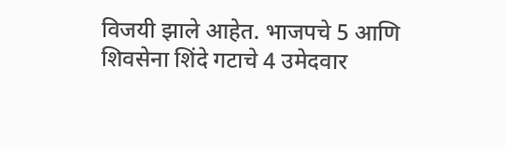विजयी झाले आहेत. भाजपचे 5 आणि शिवसेना शिंदे गटाचे 4 उमेदवार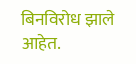बिनविरोध झाले आहेत.